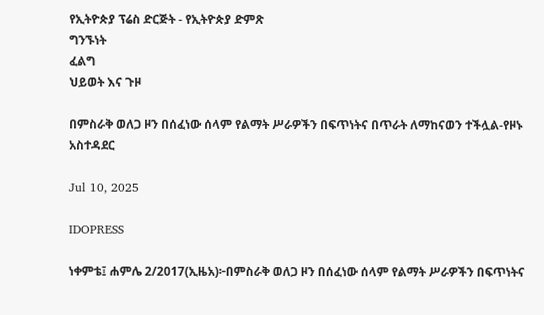የኢትዮጵያ ፕሬስ ድርጅት - የኢትዮጵያ ድምጽ
ግንኙነት
ፈልግ
ህይወት እና ጉዞ

በምስራቅ ወለጋ ዞን በሰፈነው ሰላም የልማት ሥራዎችን በፍጥነትና በጥራት ለማከናወን ተችሏል-የዞኑ አስተዳደር

Jul 10, 2025

IDOPRESS

ነቀምቴ፤ ሐምሌ 2/2017(ኢዜአ)፦በምስራቅ ወለጋ ዞን በሰፈነው ሰላም የልማት ሥራዎችን በፍጥነትና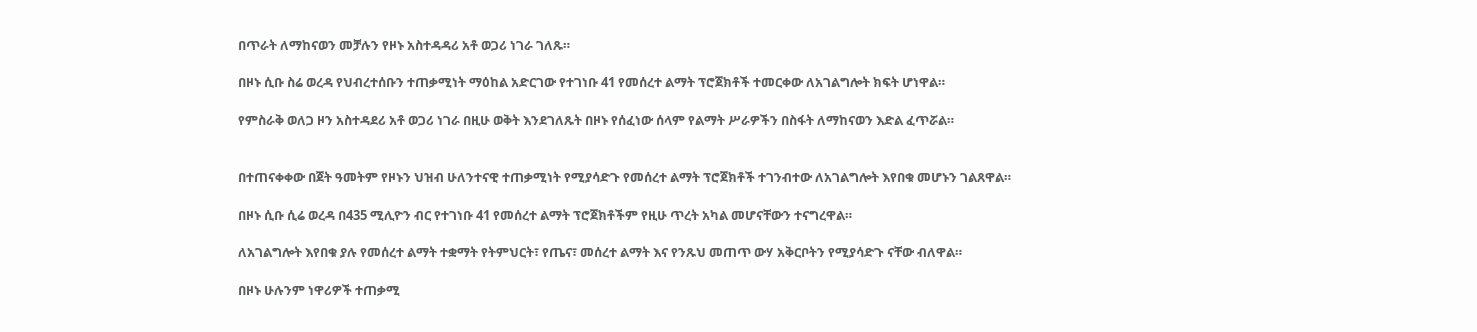በጥራት ለማከናወን መቻሉን የዞኑ አስተዳዳሪ አቶ ወጋሪ ነገራ ገለጹ።

በዞኑ ሲቡ ስሬ ወረዳ የህብረተሰቡን ተጠቃሚነት ማዕከል አድርገው የተገነቡ 41 የመሰረተ ልማት ፕሮጀክቶች ተመርቀው ለአገልግሎት ክፍት ሆነዋል።

የምስራቅ ወለጋ ዞን አስተዳደሪ አቶ ወጋሪ ነገራ በዚሁ ወቅት እንደገለጹት በዞኑ የሰፈነው ሰላም የልማት ሥራዎችን በስፋት ለማከናወን እድል ፈጥሯል።


በተጠናቀቀው በጀት ዓመትም የዞኑን ህዝብ ሁለንተናዊ ተጠቃሚነት የሚያሳድጉ የመሰረተ ልማት ፕሮጀክቶች ተገንብተው ለአገልግሎት እየበቁ መሆኑን ገልጸዋል።

በዞኑ ሲቡ ሲሬ ወረዳ በ435 ሚሊዮን ብር የተገነቡ 41 የመሰረተ ልማት ፕሮጀክቶችም የዚሁ ጥረት አካል መሆናቸውን ተናግረዋል።

ለአገልግሎት እየበቁ ያሉ የመሰረተ ልማት ተቋማት የትምህርት፣ የጤና፣ መሰረተ ልማት እና የንጹህ መጠጥ ውሃ አቅርቦትን የሚያሳድጉ ናቸው ብለዋል።

በዞኑ ሁሉንም ነዋሪዎች ተጠቃሚ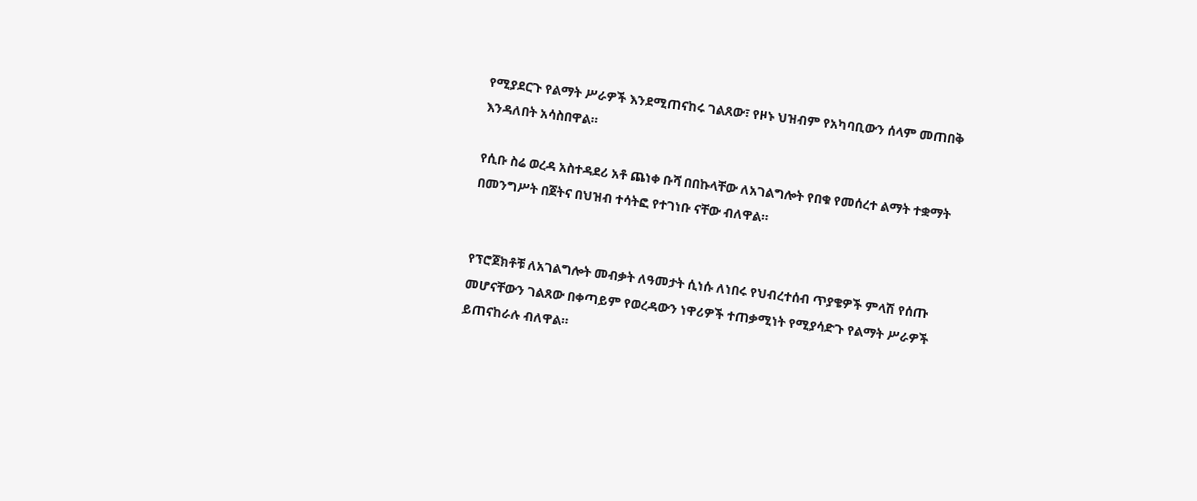የሚያደርጉ የልማት ሥራዎች እንደሚጠናከሩ ገልጸው፣ የዞኑ ህዝብም የአካባቢውን ሰላም መጠበቅ እንዳለበት አሳስበዋል።

የሲቡ ስሬ ወረዳ አስተዳደሪ አቶ ጨነቀ ቡሻ በበኩላቸው ለአገልግሎት የበቁ የመሰረተ ልማት ተቋማት በመንግሥት በጀትና በህዝብ ተሳትፎ የተገነቡ ናቸው ብለዋል።


የፕሮጀክቶቹ ለአገልግሎት መብቃት ለዓመታት ሲነሱ ለነበሩ የህብረተሰብ ጥያቄዎች ምላሽ የሰጡ መሆናቸውን ገልጸው በቀጣይም የወረዳውን ነዋሪዎች ተጠቃሚነት የሚያሳድጉ የልማት ሥራዎች ይጠናከራሉ ብለዋል።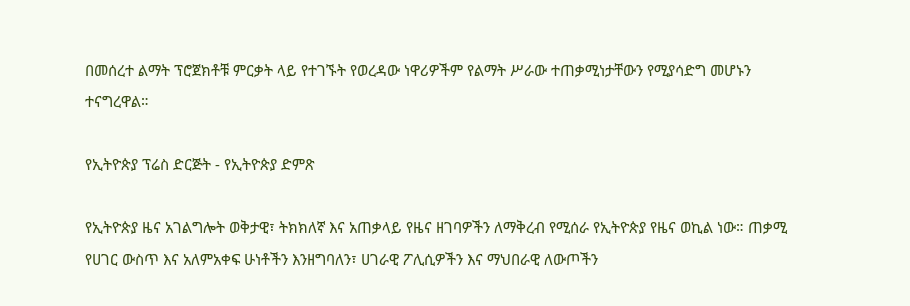በመሰረተ ልማት ፕሮጀክቶቹ ምርቃት ላይ የተገኙት የወረዳው ነዋሪዎችም የልማት ሥራው ተጠቃሚነታቸውን የሚያሳድግ መሆኑን ተናግረዋል።

የኢትዮጵያ ፕሬስ ድርጅት - የኢትዮጵያ ድምጽ

የኢትዮጵያ ዜና አገልግሎት ወቅታዊ፣ ትክክለኛ እና አጠቃላይ የዜና ዘገባዎችን ለማቅረብ የሚሰራ የኢትዮጵያ የዜና ወኪል ነው። ጠቃሚ የሀገር ውስጥ እና አለምአቀፍ ሁነቶችን እንዘግባለን፣ ሀገራዊ ፖሊሲዎችን እና ማህበራዊ ለውጦችን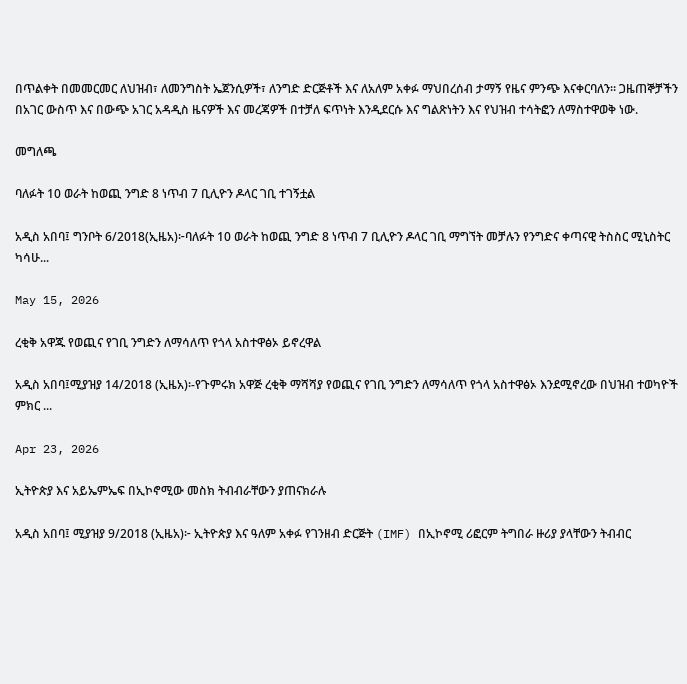በጥልቀት በመመርመር ለህዝብ፣ ለመንግስት ኤጀንሲዎች፣ ለንግድ ድርጅቶች እና ለአለም አቀፉ ማህበረሰብ ታማኝ የዜና ምንጭ እናቀርባለን። ጋዜጠኞቻችን በአገር ውስጥ እና በውጭ አገር አዳዲስ ዜናዎች እና መረጃዎች በተቻለ ፍጥነት እንዲደርሱ እና ግልጽነትን እና የህዝብ ተሳትፎን ለማስተዋወቅ ነው.

መግለጫ

ባለፉት 10 ወራት ከወጪ ንግድ 8 ነጥብ 7 ቢሊዮን ዶላር ገቢ ተገኝቷል

አዲስ አበባ፤ ግንቦት 6/2018(ኢዜአ)፦ባለፉት 10 ወራት ከወጪ ንግድ 8 ነጥብ 7 ቢሊዮን ዶላር ገቢ ማግኘት መቻሉን የንግድና ቀጣናዊ ትስስር ሚኒስትር ካሳሁ...

May 15, 2026

ረቂቅ አዋጁ የወጪና የገቢ ንግድን ለማሳለጥ የጎላ አስተዋፅኦ ይኖረዋል

አዲስ አበባ፤ሚያዝያ 14/2018 (ኢዜአ)፡-የጉምሩክ አዋጅ ረቂቅ ማሻሻያ የወጪና የገቢ ንግድን ለማሳለጥ የጎላ አስተዋፅኦ እንደሚኖረው በህዝብ ተወካዮች ምክር ...

Apr 23, 2026

ኢትዮጵያ እና አይኤምኤፍ በኢኮኖሚው መስክ ትብብራቸውን ያጠናክራሉ

አዲስ አበባ፤ ሚያዝያ 9/2018 (ኢዜአ)፦ ኢትዮጵያ እና ዓለም አቀፉ የገንዘብ ድርጅት (IMF) በኢኮኖሚ ሪፎርም ትግበራ ዙሪያ ያላቸውን ትብብር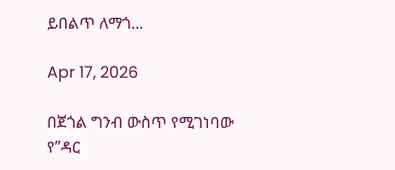ይበልጥ ለማጎ...

Apr 17, 2026

በጀጎል ግንብ ውስጥ የሚገነባው የ”ዳር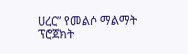ሀረር” የመልሶ ማልማት ፕሮጀክት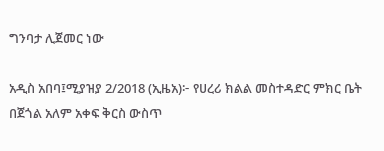ግንባታ ሊጀመር ነው

አዲስ አበባ፤ሚያዝያ 2/2018 (ኢዜአ)፦ የሀረሪ ክልል መስተዳድር ምክር ቤት በጀጎል አለም አቀፍ ቅርስ ውስጥ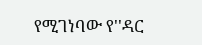የሚገነባው የ''ዳር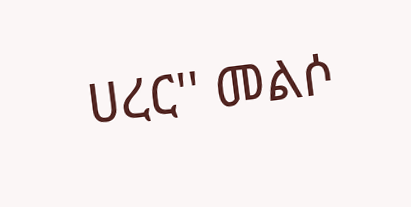ሀረር'' መልሶ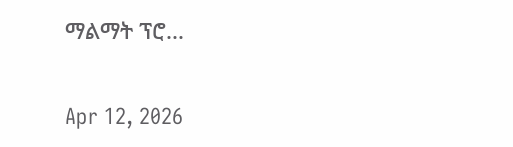ማልማት ፕሮ...

Apr 12, 2026